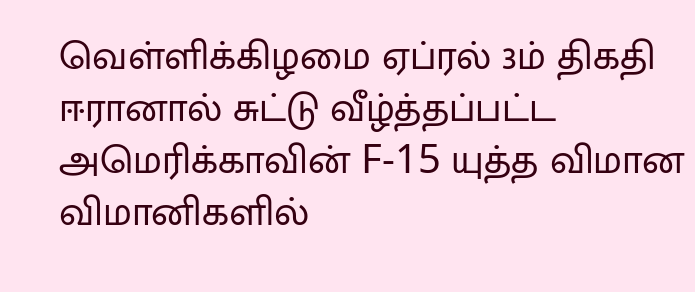வெள்ளிக்கிழமை ஏப்ரல் 3ம் திகதி ஈரானால் சுட்டு வீழ்த்தப்பட்ட அமெரிக்காவின் F-15 யுத்த விமான விமானிகளில்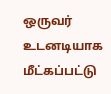ஒருவர் உடனடியாக மீட்கப்பட்டு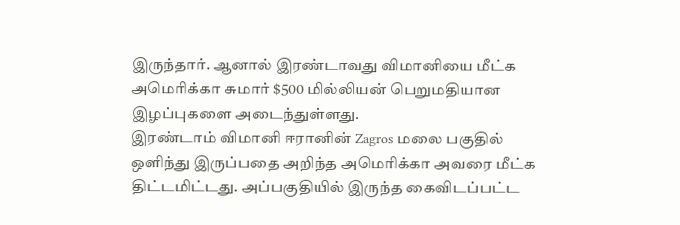இருந்தார். ஆனால் இரண்டாவது விமானியை மீட்க அமெரிக்கா சுமார் $500 மில்லியன் பெறுமதியான இழப்புகளை அடைந்துள்ளது.
இரண்டாம் விமானி ஈரானின் Zagros மலை பகுதில் ஒளிந்து இருப்பதை அறிந்த அமெரிக்கா அவரை மீட்க திட்டமிட்டது. அப்பகுதியில் இருந்த கைவிடப்பட்ட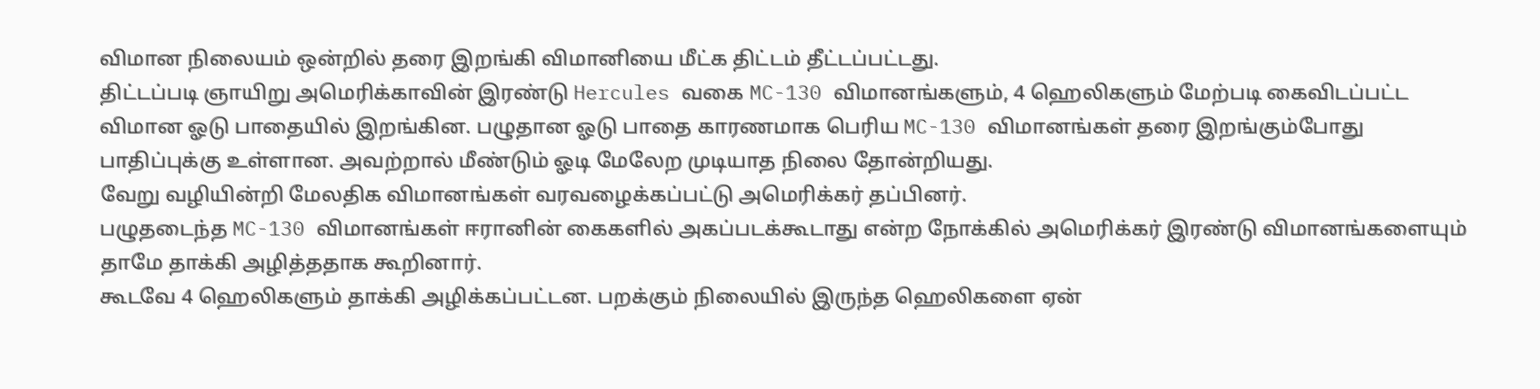விமான நிலையம் ஒன்றில் தரை இறங்கி விமானியை மீட்க திட்டம் தீட்டப்பட்டது.
திட்டப்படி ஞாயிறு அமெரிக்காவின் இரண்டு Hercules வகை MC-130 விமானங்களும், 4 ஹெலிகளும் மேற்படி கைவிடப்பட்ட விமான ஓடு பாதையில் இறங்கின. பழுதான ஓடு பாதை காரணமாக பெரிய MC-130 விமானங்கள் தரை இறங்கும்போது பாதிப்புக்கு உள்ளான. அவற்றால் மீண்டும் ஓடி மேலேற முடியாத நிலை தோன்றியது.
வேறு வழியின்றி மேலதிக விமானங்கள் வரவழைக்கப்பட்டு அமெரிக்கர் தப்பினர்.
பழுதடைந்த MC-130 விமானங்கள் ஈரானின் கைகளில் அகப்படக்கூடாது என்ற நோக்கில் அமெரிக்கர் இரண்டு விமானங்களையும் தாமே தாக்கி அழித்ததாக கூறினார்.
கூடவே 4 ஹெலிகளும் தாக்கி அழிக்கப்பட்டன. பறக்கும் நிலையில் இருந்த ஹெலிகளை ஏன்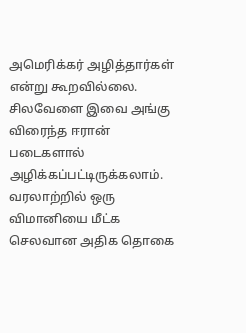அமெரிக்கர் அழித்தார்கள் என்று கூறவில்லை. சிலவேளை இவை அங்கு விரைந்த ஈரான் படைகளால் அழிக்கப்பட்டிருக்கலாம்.
வரலாற்றில் ஒரு விமானியை மீட்க செலவான அதிக தொகை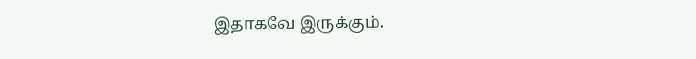இதாகவே இருக்கும்.